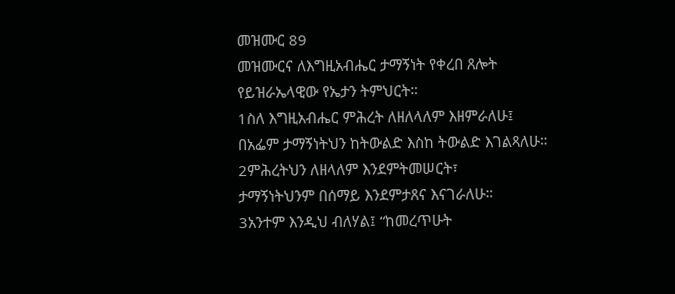መዝሙር 89
መዝሙርና ለእግዚአብሔር ታማኝነት የቀረበ ጸሎት
የይዝራኤላዊው የኤታን ትምህርት።
1ስለ እግዚአብሔር ምሕረት ለዘለላለም እዘምራለሁ፤
በአፌም ታማኝነትህን ከትውልድ እስከ ትውልድ እገልጻለሁ።
2ምሕረትህን ለዘላለም እንደምትመሠርት፣
ታማኝነትህንም በሰማይ እንደምታጸና እናገራለሁ።
3አንተም እንዲህ ብለሃል፤ “ከመረጥሁት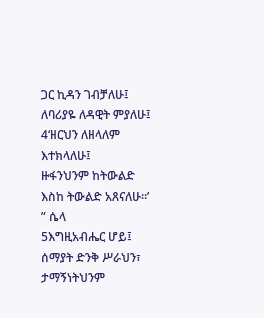ጋር ኪዳን ገብቻለሁ፤
ለባሪያዬ ለዳዊት ምያለሁ፤
4‘ዘርህን ለዘላለም እተክላለሁ፤
ዙፋንህንም ከትውልድ እስከ ትውልድ አጸናለሁ።’ ” ሴላ
5እግዚአብሔር ሆይ፤ ሰማያት ድንቅ ሥራህን፣
ታማኝነትህንም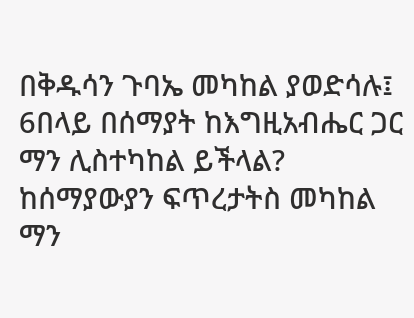በቅዱሳን ጉባኤ መካከል ያወድሳሉ፤
6በላይ በሰማያት ከእግዚአብሔር ጋር ማን ሊስተካከል ይችላል?
ከሰማያውያን ፍጥረታትስ መካከል ማን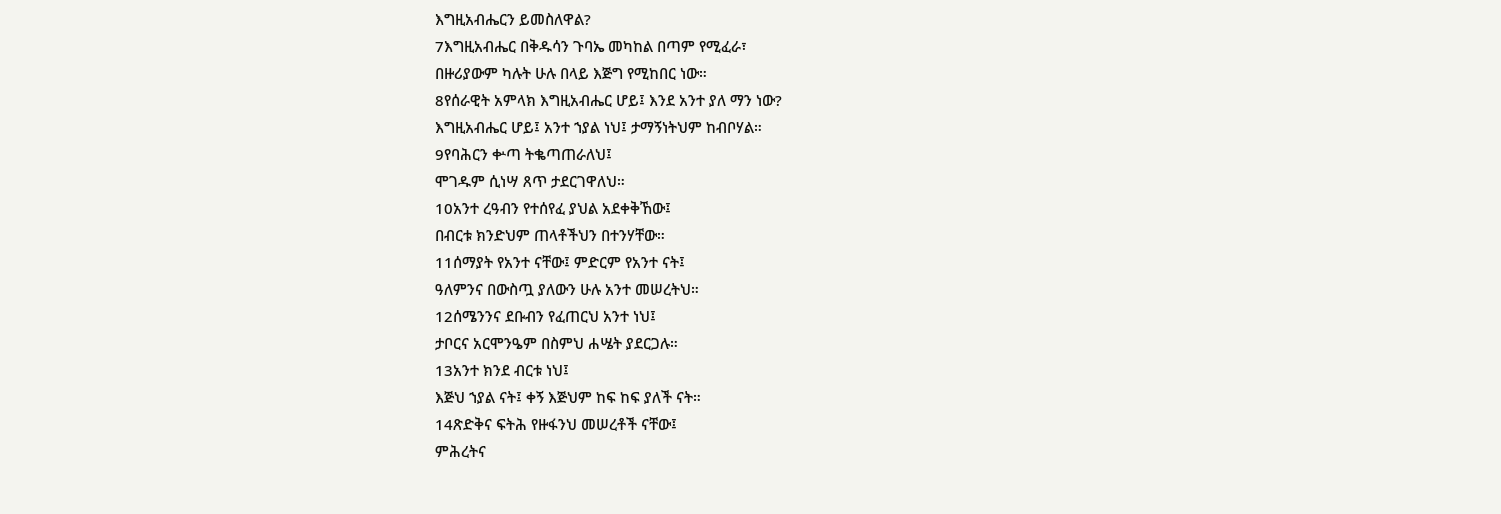እግዚአብሔርን ይመስለዋል?
7እግዚአብሔር በቅዱሳን ጉባኤ መካከል በጣም የሚፈራ፣
በዙሪያውም ካሉት ሁሉ በላይ እጅግ የሚከበር ነው።
8የሰራዊት አምላክ እግዚአብሔር ሆይ፤ እንደ አንተ ያለ ማን ነው?
እግዚአብሔር ሆይ፤ አንተ ኀያል ነህ፤ ታማኝነትህም ከብቦሃል።
9የባሕርን ቍጣ ትቈጣጠራለህ፤
ሞገዱም ሲነሣ ጸጥ ታደርገዋለህ።
10አንተ ረዓብን የተሰየፈ ያህል አደቀቅኸው፤
በብርቱ ክንድህም ጠላቶችህን በተንሃቸው።
11ሰማያት የአንተ ናቸው፤ ምድርም የአንተ ናት፤
ዓለምንና በውስጧ ያለውን ሁሉ አንተ መሠረትህ።
12ሰሜንንና ደቡብን የፈጠርህ አንተ ነህ፤
ታቦርና አርሞንዔም በስምህ ሐሤት ያደርጋሉ።
13አንተ ክንደ ብርቱ ነህ፤
እጅህ ኀያል ናት፤ ቀኝ እጅህም ከፍ ከፍ ያለች ናት።
14ጽድቅና ፍትሕ የዙፋንህ መሠረቶች ናቸው፤
ምሕረትና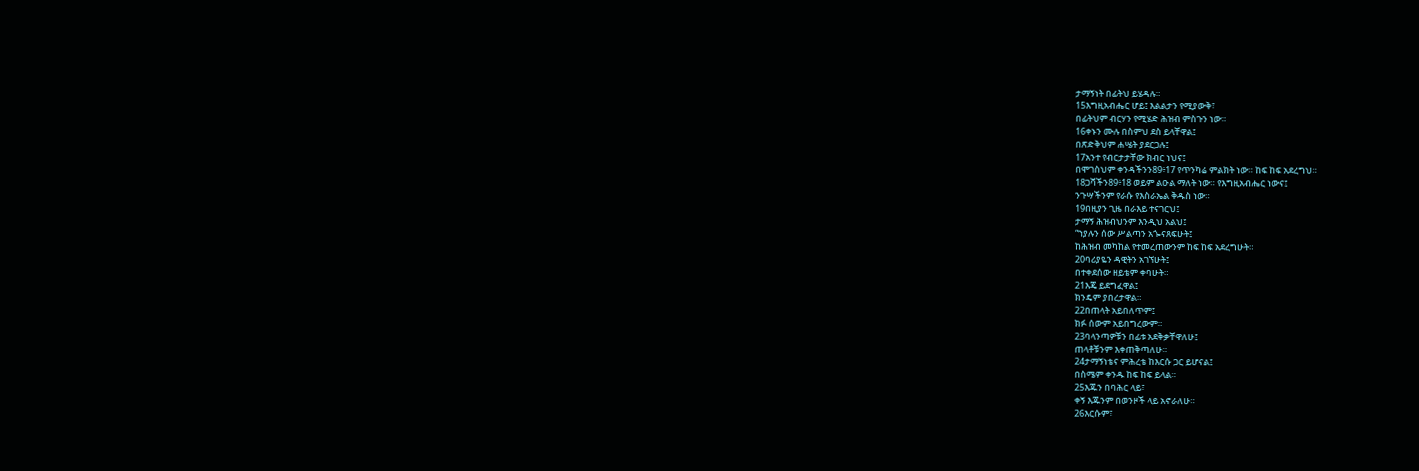ታማኝነት በፊትህ ይሄዳሉ።
15እግዚአብሔር ሆይ፤ እልልታን የሚያውቅ፣
በፊትህም ብርሃን የሚሄድ ሕዝብ ምስጉን ነው።
16ቀኑን ሙሉ በስምህ ደስ ይላቸዋል፤
በጽድቅህም ሐሤት ያደርጋሉ፤
17አንተ የብርታታቸው ክብር ነህና፤
በሞገስህም ቀንዳችንን89፥17 የጥንካሬ ምልክት ነው። ከፍ ከፍ አደረግህ።
18ጋሻችን89፥18 ወይም ልዑል ማለት ነው። የእግዚአብሔር ነውና፤
ንጉሣችንም የራሱ የእስራኤል ቅዱስ ነው።
19በዚያን ጊዜ በራእይ ተናገርህ፤
ታማኝ ሕዝብህንም እንዲህ አልህ፤
“ኀያሉን ሰው ሥልጣን አጐናጸፍሁት፤
ከሕዝብ መካከል የተመረጠውንም ከፍ ከፍ አደረግሁት።
20ባሪያዬን ዳዊትን አገኘሁት፤
በተቀደሰው ዘይቴም ቀባሁት።
21እጄ ይደግፈዋል፤
ክንዴም ያበረታዋል።
22በጠላት አይበለጥም፤
ክፉ ሰውም አይበግረውም።
23ባላንጣዎቹን በፊቱ አደቅቃቸዋለሁ፤
ጠላቶቹንም እቀጠቅጣለሁ።
24ታማኝነቴና ምሕረቴ ከእርሱ ጋር ይሆናል፤
በስሜም ቀንዱ ከፍ ከፍ ይላል።
25እጁን በባሕር ላይ፣
ቀኝ እጁንም በወንዞች ላይ አኖራለሁ።
26እርሱም፣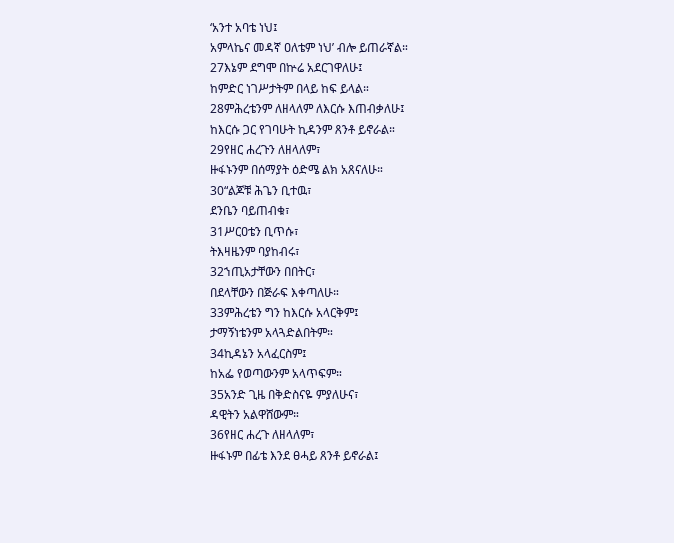‘አንተ አባቴ ነህ፤
አምላኬና መዳኛ ዐለቴም ነህ’ ብሎ ይጠራኛል።
27እኔም ደግሞ በኵሬ አደርገዋለሁ፤
ከምድር ነገሥታትም በላይ ከፍ ይላል።
28ምሕረቴንም ለዘላለም ለእርሱ እጠብቃለሁ፤
ከእርሱ ጋር የገባሁት ኪዳንም ጸንቶ ይኖራል።
29የዘር ሐረጉን ለዘላለም፣
ዙፋኑንም በሰማያት ዕድሜ ልክ አጸናለሁ።
30“ልጆቹ ሕጌን ቢተዉ፣
ደንቤን ባይጠብቁ፣
31ሥርዐቴን ቢጥሱ፣
ትእዛዜንም ባያከብሩ፣
32ኀጢአታቸውን በበትር፣
በደላቸውን በጅራፍ እቀጣለሁ።
33ምሕረቴን ግን ከእርሱ አላርቅም፤
ታማኝነቴንም አላጓድልበትም።
34ኪዳኔን አላፈርስም፤
ከአፌ የወጣውንም አላጥፍም።
35አንድ ጊዜ በቅድስናዬ ምያለሁና፣
ዳዊትን አልዋሸውም።
36የዘር ሐረጉ ለዘላለም፣
ዙፋኑም በፊቴ እንደ ፀሓይ ጸንቶ ይኖራል፤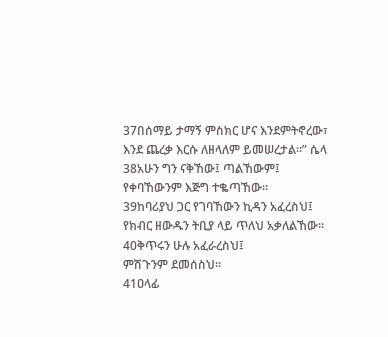37በሰማይ ታማኝ ምስክር ሆና እንደምትኖረው፣
እንደ ጨረቃ እርሱ ለዘላለም ይመሠረታል።” ሴላ
38አሁን ግን ናቅኸው፤ ጣልኸውም፤
የቀባኸውንም እጅግ ተቈጣኸው።
39ከባሪያህ ጋር የገባኸውን ኪዳን አፈረስህ፤
የክብር ዘውዱን ትቢያ ላይ ጥለህ አቃለልኸው።
40ቅጥሩን ሁሉ አፈራረስህ፤
ምሽጉንም ደመሰስህ።
41ዐላፊ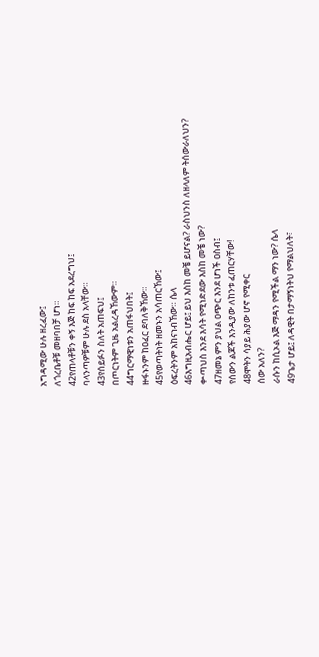አግዳሚው ሁሉ ዘረፈው፤
ለጎረቤቶቹ መዘባበቻ ሆነ።
42የጠላቶቹን ቀኝ እጅ ከፍ ከፍ አደረግህ፤
ባላንጣዎቹም ሁሉ ደስ አላቸው።
43የሰይፉን ስለት አጠፍህ፤
በጦርነትም ጊዜ አልረዳኸውም።
44ግርማዊነቱን አጠፋህበት፤
ዙፋኑንም ከዐፈር ደባለቅኸው።
45የወጣትነት ዘመኑን አሳጠርኸው፤
ዕፍረትንም አከናነብኸው። ሴላ
46እግዚአብሔር ሆይ፤ ይህ እስከ መቼ ይሆናል? ራስህንስ ለዘላለም ትሰውራለህን?
ቍጣህስ እንደ እሳት የሚነድደው እስከ መቼ ነው?
47ዘመኔ ምን ያህል ዐጭር እንደ ሆነች ዐስብ፤
የሰውን ልጆች እንዲያው ለከንቱ ፈጠርሃቸው!
48ሞትን ሳያይ ሕያው ሆኖ የሚቀር
ሰው አለን?
ራሱን ከሲኦል እጅ ማዳን የሚችል ማን ነው? ሴላ
49ጌታ ሆይ፤ ለዳዊት በታማኝነትህ የማልህለት፣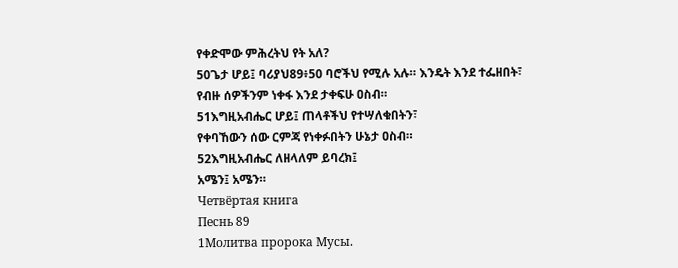የቀድሞው ምሕረትህ የት አለ?
50ጌታ ሆይ፤ ባሪያህ89፥50 ባሮችህ የሚሉ አሉ። እንዴት እንደ ተፌዘበት፣
የብዙ ሰዎችንም ነቀፋ እንደ ታቀፍሁ ዐስብ።
51እግዚአብሔር ሆይ፤ ጠላቶችህ የተሣለቁበትን፣
የቀባኸውን ሰው ርምጃ የነቀፉበትን ሁኔታ ዐስብ።
52እግዚአብሔር ለዘላለም ይባረክ፤
አሜን፤ አሜን።
Четвёртая книга
Песнь 89
1Молитва пророка Мусы.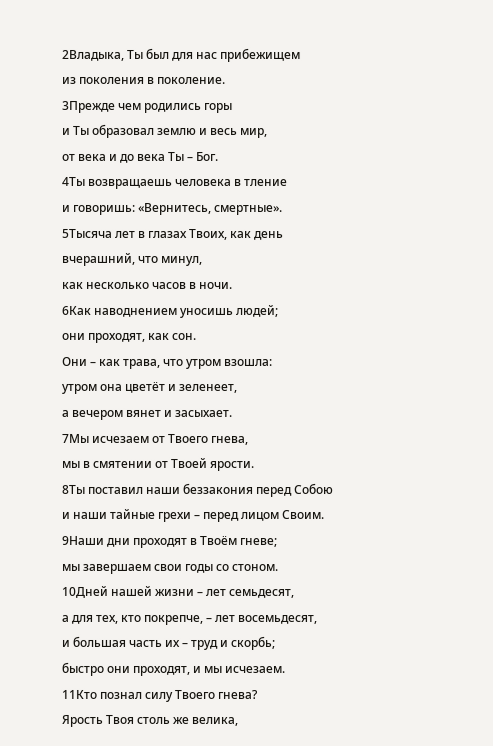2Владыка, Ты был для нас прибежищем
из поколения в поколение.
3Прежде чем родились горы
и Ты образовал землю и весь мир,
от века и до века Ты – Бог.
4Ты возвращаешь человека в тление
и говоришь: «Вернитесь, смертные».
5Тысяча лет в глазах Твоих, как день вчерашний, что минул,
как несколько часов в ночи.
6Как наводнением уносишь людей;
они проходят, как сон.
Они – как трава, что утром взошла:
утром она цветёт и зеленеет,
а вечером вянет и засыхает.
7Мы исчезаем от Твоего гнева,
мы в смятении от Твоей ярости.
8Ты поставил наши беззакония перед Собою
и наши тайные грехи – перед лицом Своим.
9Наши дни проходят в Твоём гневе;
мы завершаем свои годы со стоном.
10Дней нашей жизни – лет семьдесят,
а для тех, кто покрепче, – лет восемьдесят,
и большая часть их – труд и скорбь;
быстро они проходят, и мы исчезаем.
11Кто познал силу Твоего гнева?
Ярость Твоя столь же велика,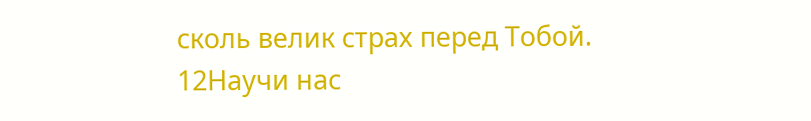сколь велик страх перед Тобой.
12Научи нас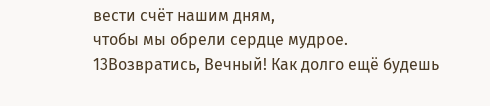вести счёт нашим дням,
чтобы мы обрели сердце мудрое.
13Возвратись, Вечный! Как долго ещё будешь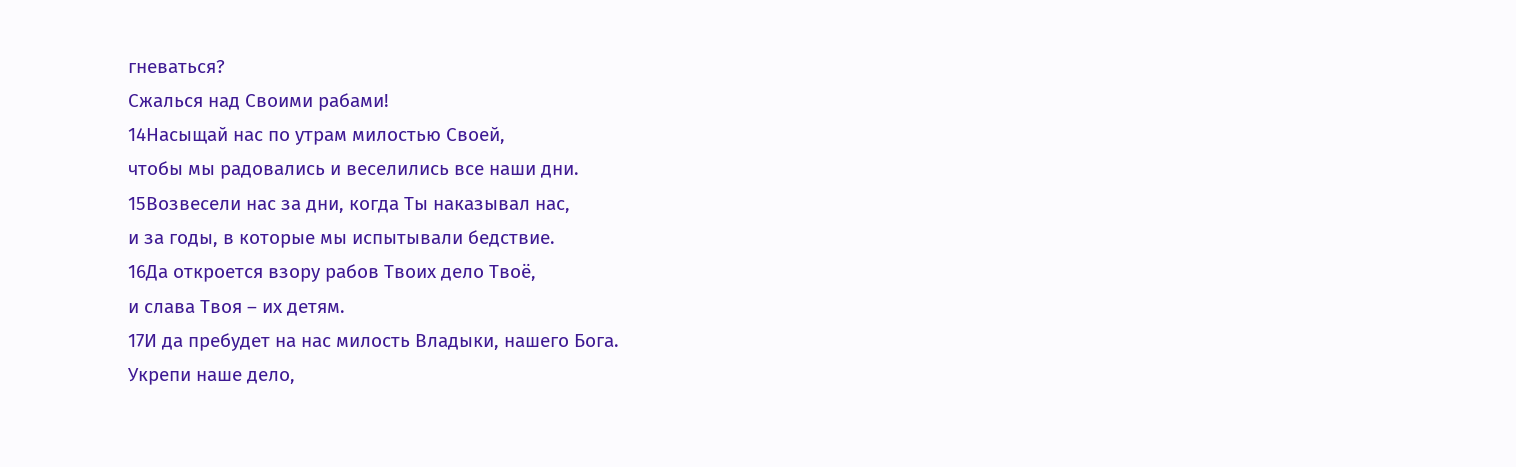гневаться?
Сжалься над Своими рабами!
14Насыщай нас по утрам милостью Своей,
чтобы мы радовались и веселились все наши дни.
15Возвесели нас за дни, когда Ты наказывал нас,
и за годы, в которые мы испытывали бедствие.
16Да откроется взору рабов Твоих дело Твоё,
и слава Твоя – их детям.
17И да пребудет на нас милость Владыки, нашего Бога.
Укрепи наше дело,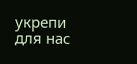укрепи для нас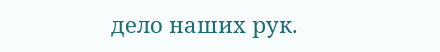дело наших рук.